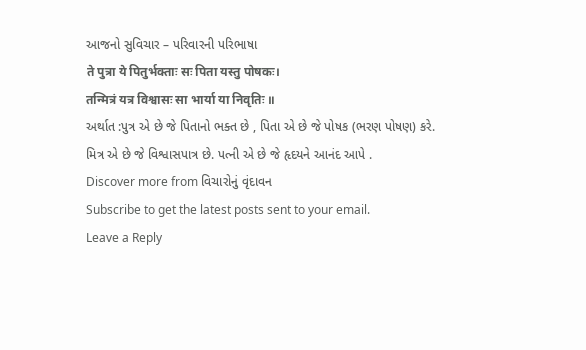આજનો સુવિચાર – પરિવારની પરિભાષા
ते पुत्रा ये पितुर्भक्ताः सः पिता यस्तु पोषकः।
तन्मित्रं यत्र विश्वासः सा भार्या या निवृतिः ॥
અર્થાત :પુત્ર એ છે જે પિતાનો ભક્ત છે , પિતા એ છે જે પોષક (ભરણ પોષણ) કરે. મિત્ર એ છે જે વિશ્વાસપાત્ર છે. પત્ની એ છે જે હૃદયને આનંદ આપે .
Discover more from વિચારોનું વૃંદાવન
Subscribe to get the latest posts sent to your email.
Leave a Reply